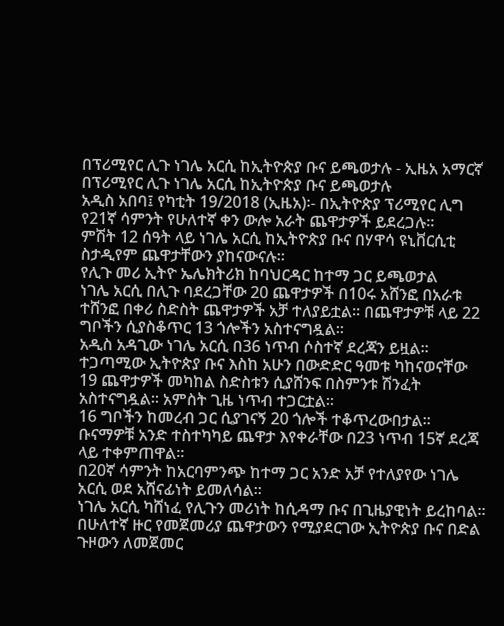በፕሪሚየር ሊጉ ነገሌ አርሲ ከኢትዮጵያ ቡና ይጫወታሉ - ኢዜአ አማርኛ
በፕሪሚየር ሊጉ ነገሌ አርሲ ከኢትዮጵያ ቡና ይጫወታሉ
አዲስ አበባ፤ የካቲት 19/2018 (ኢዜአ)፡- በኢትዮጵያ ፕሪሚየር ሊግ የ21ኛ ሳምንት የሁለተኛ ቀን ውሎ አራት ጨዋታዎች ይደረጋሉ።
ምሽት 12 ሰዓት ላይ ነገሌ አርሲ ከኢትዮጵያ ቡና በሃዋሳ ዩኒቨርሲቲ ስታዲየም ጨዋታቸውን ያከናውናሉ።
የሊጉ መሪ ኢትዮ ኤሌክትሪክ ከባህርዳር ከተማ ጋር ይጫወታል
ነገሌ አርሲ በሊጉ ባደረጋቸው 20 ጨዋታዎች በ10ሩ አሸንፎ በአራቱ ተሸንፎ በቀሪ ስድስት ጨዋታዎች አቻ ተለያይቷል። በጨዋታዎቹ ላይ 22 ግቦችን ሲያስቆጥር 13 ጎሎችን አስተናግዷል።
አዲስ አዳጊው ነገሌ አርሲ በ36 ነጥብ ሶስተኛ ደረጃን ይዟል።
ተጋጣሚው ኢትዮጵያ ቡና እስከ አሁን በውድድር ዓመቱ ካከናወናቸው 19 ጨዋታዎች መካከል ስድስቱን ሲያሸንፍ በስምንቱ ሽንፈት አስተናግዷል። አምስት ጊዜ ነጥብ ተጋርቷል።
16 ግቦችን ከመረብ ጋር ሲያገናኝ 20 ጎሎች ተቆጥረውበታል። ቡናማዎቹ አንድ ተስተካካይ ጨዋታ እየቀራቸው በ23 ነጥብ 15ኛ ደረጃ ላይ ተቀምጠዋል።
በ20ኛ ሳምንት ከአርባምንጭ ከተማ ጋር አንድ አቻ የተለያየው ነገሌ አርሲ ወደ አሸናፊነት ይመለሳል።
ነገሌ አርሲ ካሸነፈ የሊጉን መሪነት ከሲዳማ ቡና በጊዜያዊነት ይረከባል።
በሁለተኛ ዙር የመጀመሪያ ጨዋታውን የሚያደርገው ኢትዮጵያ ቡና በድል ጉዞውን ለመጀመር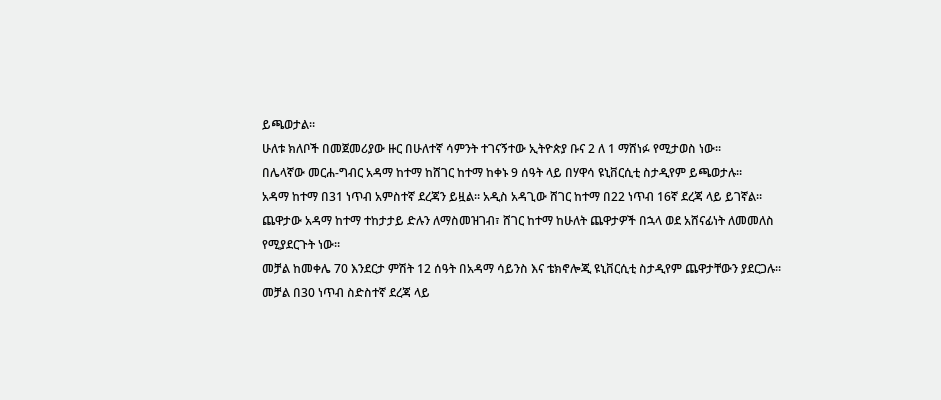ይጫወታል።
ሁለቱ ክለቦች በመጀመሪያው ዙር በሁለተኛ ሳምንት ተገናኝተው ኢትዮጵያ ቡና 2 ለ 1 ማሸነፉ የሚታወስ ነው።
በሌላኛው መርሐ-ግብር አዳማ ከተማ ከሸገር ከተማ ከቀኑ 9 ሰዓት ላይ በሃዋሳ ዩኒቨርሲቲ ስታዲየም ይጫወታሉ።
አዳማ ከተማ በ31 ነጥብ አምስተኛ ደረጃን ይዟል። አዲስ አዳጊው ሸገር ከተማ በ22 ነጥብ 16ኛ ደረጃ ላይ ይገኛል።
ጨዋታው አዳማ ከተማ ተከታታይ ድሉን ለማስመዝገብ፣ ሸገር ከተማ ከሁለት ጨዋታዎች በኋላ ወደ አሸናፊነት ለመመለስ የሚያደርጉት ነው።
መቻል ከመቀሌ 70 እንደርታ ምሽት 12 ሰዓት በአዳማ ሳይንስ እና ቴክኖሎጂ ዩኒቨርሲቲ ስታዲየም ጨዋታቸውን ያደርጋሉ።
መቻል በ30 ነጥብ ስድስተኛ ደረጃ ላይ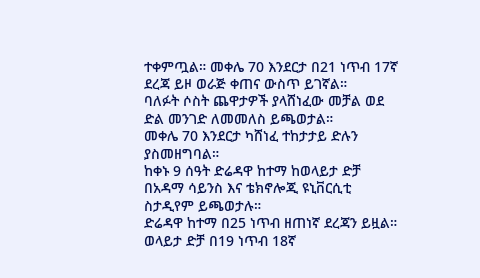ተቀምጧል። መቀሌ 70 እንደርታ በ21 ነጥብ 17ኛ ደረጃ ይዞ ወራጅ ቀጠና ውስጥ ይገኛል።
ባለፉት ሶስት ጨዋታዎች ያላሸነፈው መቻል ወደ ድል መንገድ ለመመለስ ይጫወታል።
መቀሌ 70 እንደርታ ካሸነፈ ተከታታይ ድሉን ያስመዘግባል።
ከቀኑ 9 ሰዓት ድሬዳዋ ከተማ ከወላይታ ድቻ በአዳማ ሳይንስ እና ቴክኖሎጂ ዩኒቨርሲቲ ስታዲየም ይጫወታሉ።
ድሬዳዋ ከተማ በ25 ነጥብ ዘጠነኛ ደረጃን ይዟል። ወላይታ ድቻ በ19 ነጥብ 18ኛ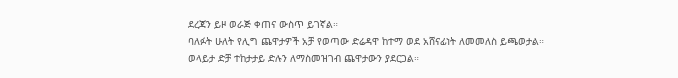ደረጃን ይዞ ወራጅ ቀጠና ውስጥ ይገኛል።
ባለፉት ሁለት የሊግ ጨዋታዎች አቻ የወጣው ድሬዳዋ ከተማ ወደ አሸናፊነት ለመመለስ ይጫወታል።
ወላይታ ድቻ ተከታታይ ድሉን ለማስመዝገብ ጨዋታውን ያደርጋል።